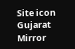Site icon Gujarat Mirror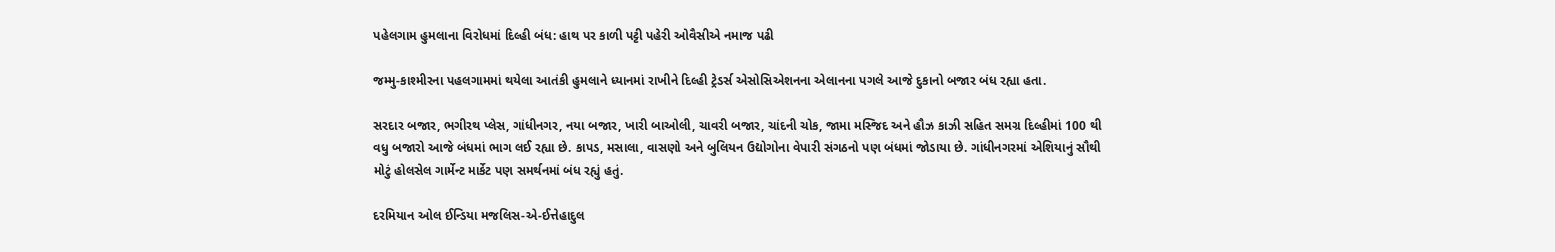પહેલગામ હુમલાના વિરોધમાં દિલ્હી બંધ: હાથ પર કાળી પટ્ટી પહેરી ઓવૈસીએ નમાજ પઢી

જમ્મુ-કાશ્મીરના પહલગામમાં થયેલા આતંકી હુમલાને ધ્યાનમાં રાખીને દિલ્હી ટ્રેડર્સ એસોસિએશનના એલાનના પગલે આજે દુકાનો બજાર બંધ રહ્યા હતા.

સરદાર બજાર, ભગીરથ પ્લેસ, ગાંધીનગર, નયા બજાર, ખારી બાઓલી, ચાવરી બજાર, ચાંદની ચોક, જામા મસ્જિદ અને હૌઝ કાઝી સહિત સમગ્ર દિલ્હીમાં 100 થી વધુ બજારો આજે બંધમાં ભાગ લઈ રહ્યા છે. કાપડ, મસાલા, વાસણો અને બુલિયન ઉદ્યોગોના વેપારી સંગઠનો પણ બંધમાં જોડાયા છે. ગાંધીનગરમાં એશિયાનું સૌથી મોટું હોલસેલ ગાર્મેન્ટ માર્કેટ પણ સમર્થનમાં બંધ રહ્યું હતું.

દરમિયાન ઓલ ઈન્ડિયા મજલિસ-એ-ઈત્તેહાદુલ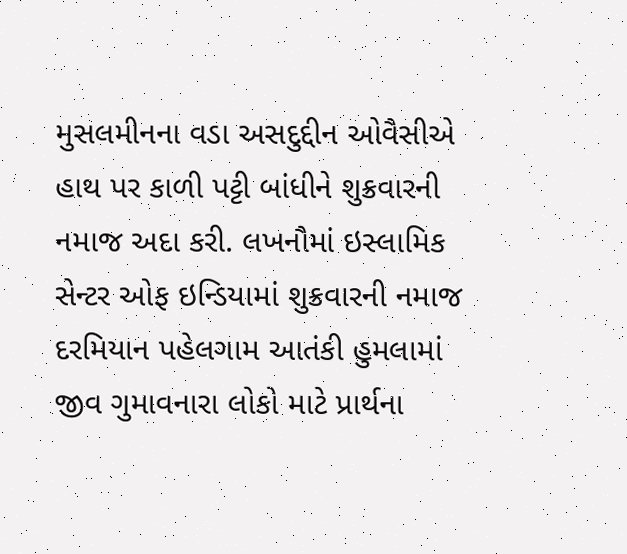મુસલમીનના વડા અસદુદ્દીન ઓવૈસીએ હાથ પર કાળી પટ્ટી બાંધીને શુક્રવારની નમાજ અદા કરી. લખનૌમાં ઇસ્લામિક સેન્ટર ઓફ ઇન્ડિયામાં શુક્રવારની નમાજ દરમિયાન પહેલગામ આતંકી હુમલામાં જીવ ગુમાવનારા લોકો માટે પ્રાર્થના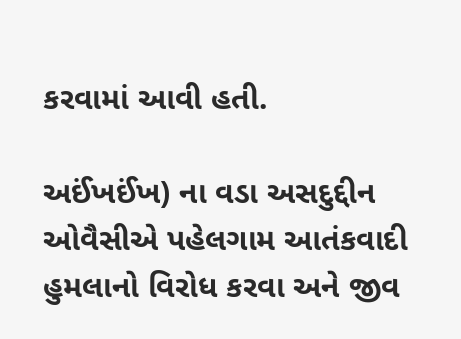કરવામાં આવી હતી.

અઈંખઈંખ) ના વડા અસદુદ્દીન ઓવૈસીએ પહેલગામ આતંકવાદી હુમલાનો વિરોધ કરવા અને જીવ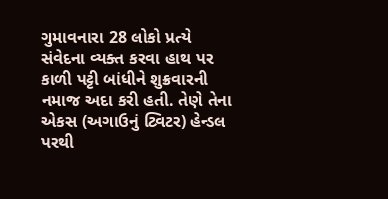ગુમાવનારા 28 લોકો પ્રત્યે સંવેદના વ્યક્ત કરવા હાથ પર કાળી પટ્ટી બાંધીને શુક્રવારની નમાજ અદા કરી હતી. તેણે તેના એકસ (અગાઉનું ટ્વિટર) હેન્ડલ પરથી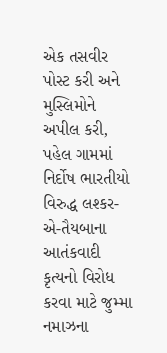એક તસવીર પોસ્ટ કરી અને મુસ્લિમોને અપીલ કરી, પહેલ ગામમાં નિર્દોષ ભારતીયો વિરુદ્ધ લશ્કર-એ-તૈયબાના આતંકવાદી કૃત્યનો વિરોધ કરવા માટે જુમ્મા નમાઝના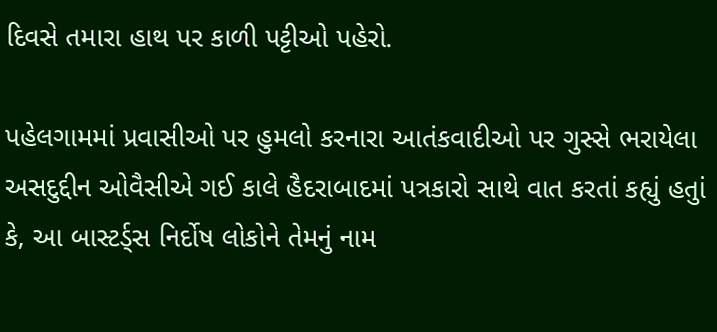દિવસે તમારા હાથ પર કાળી પટ્ટીઓ પહેરો.

પહેલગામમાં પ્રવાસીઓ પર હુમલો કરનારા આતંકવાદીઓ પર ગુસ્સે ભરાયેલા અસદુદ્દીન ઓવૈસીએ ગઈ કાલે હૈદરાબાદમાં પત્રકારો સાથે વાત કરતાં કહ્યું હતુાં
કે, આ બાસ્ટર્ડ્સ નિર્દોષ લોકોને તેમનું નામ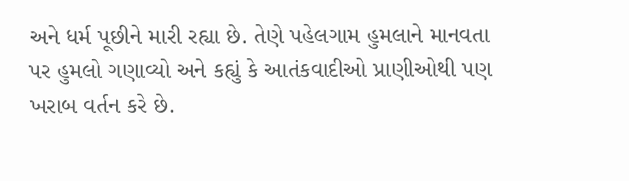અને ધર્મ પૂછીને મારી રહ્યા છે. તેણે પહેલગામ હુમલાને માનવતા પર હુમલો ગણાવ્યો અને કહ્યું કે આતંકવાદીઓ પ્રાણીઓથી પણ ખરાબ વર્તન કરે છે.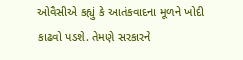ઓવૈસીએ કહ્યું કે આતંકવાદના મૂળને ખોદી કાઢવો પડશે. તેમણે સરકારને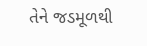તેને જડમૂળથી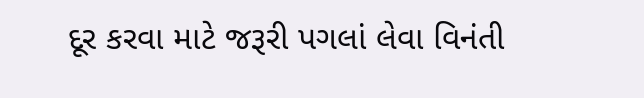દૂર કરવા માટે જરૂરી પગલાં લેવા વિનંતી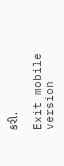કરી.

Exit mobile version